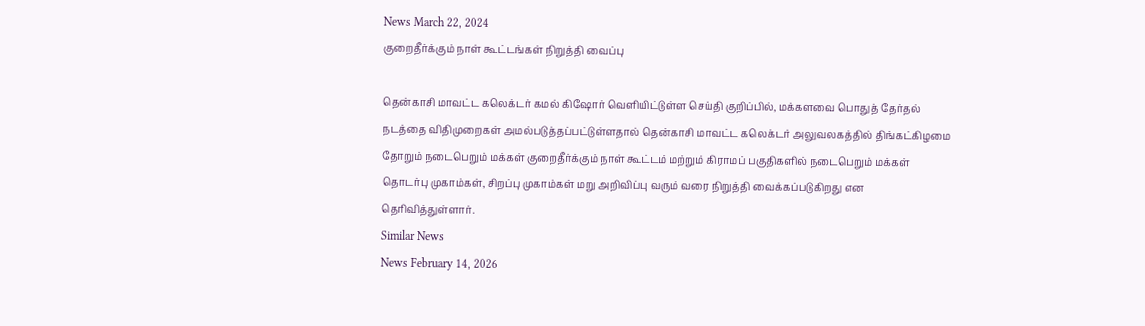News March 22, 2024
குறைதீர்க்கும் நாள் கூட்டங்கள் நிறுத்தி வைப்பு

தென்காசி மாவட்ட கலெக்டர் கமல் கிஷோர் வெளியிட்டுள்ள செய்தி குறிப்பில், மக்களவை பொதுத் தேர்தல் நடத்தை விதிமுறைகள் அமல்படுத்தப்பட்டுள்ளதால் தென்காசி மாவட்ட கலெக்டர் அலுவலகத்தில் திங்கட்கிழமை தோறும் நடைபெறும் மக்கள் குறைதீர்க்கும் நாள் கூட்டம் மற்றும் கிராமப் பகுதிகளில் நடைபெறும் மக்கள் தொடர்பு முகாம்கள், சிறப்பு முகாம்கள் மறு அறிவிப்பு வரும் வரை நிறுத்தி வைக்கப்படுகிறது என தெரிவித்துள்ளார்.
Similar News
News February 14, 2026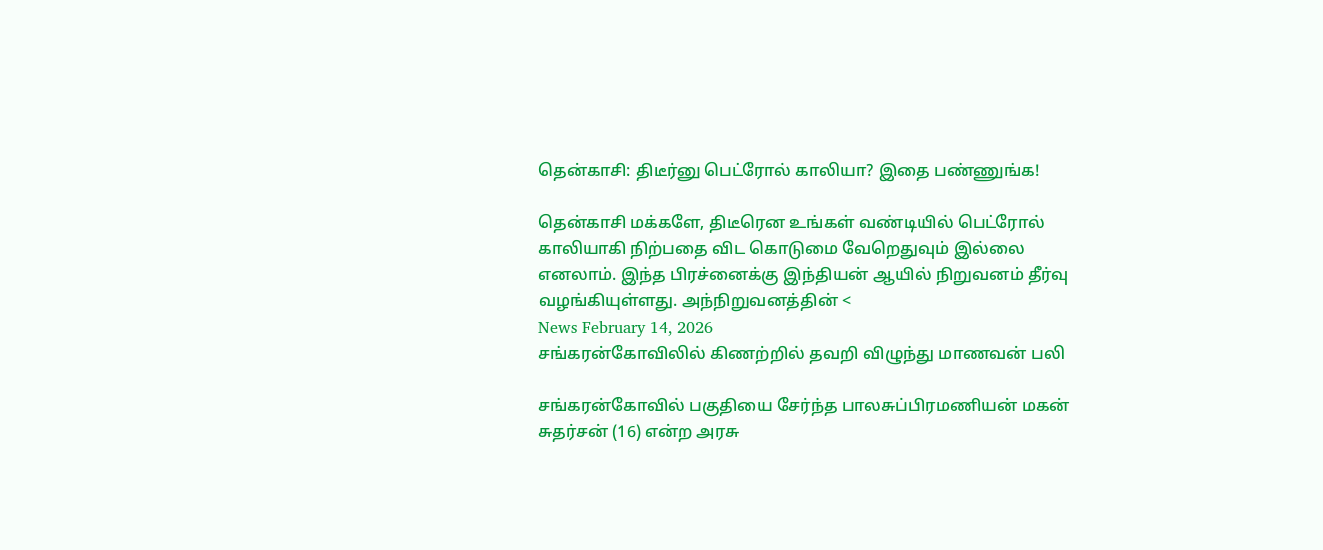தென்காசி: திடீர்னு பெட்ரோல் காலியா? இதை பண்ணுங்க!

தென்காசி மக்களே, திடீரென உங்கள் வண்டியில் பெட்ரோல் காலியாகி நிற்பதை விட கொடுமை வேறெதுவும் இல்லை எனலாம். இந்த பிரச்னைக்கு இந்தியன் ஆயில் நிறுவனம் தீர்வு வழங்கியுள்ளது. அந்நிறுவனத்தின் <
News February 14, 2026
சங்கரன்கோவிலில் கிணற்றில் தவறி விழுந்து மாணவன் பலி

சங்கரன்கோவில் பகுதியை சேர்ந்த பாலசுப்பிரமணியன் மகன் சுதர்சன் (16) என்ற அரசு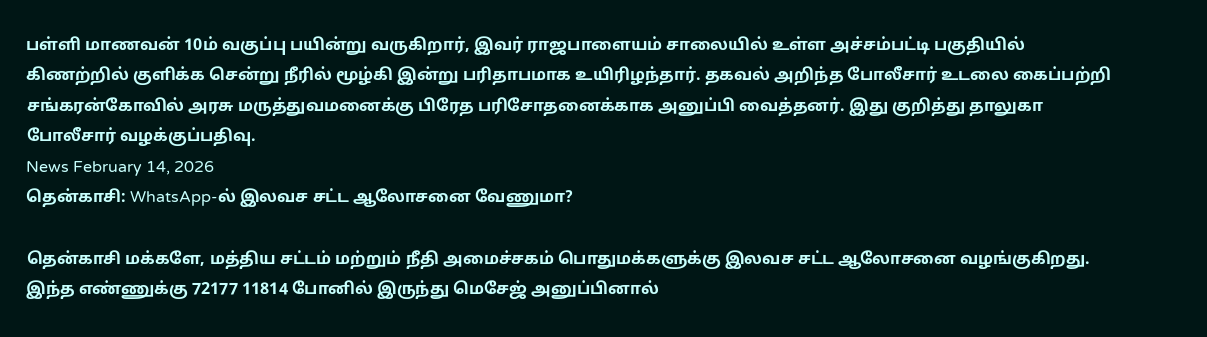பள்ளி மாணவன் 10ம் வகுப்பு பயின்று வருகிறார், இவர் ராஜபாளையம் சாலையில் உள்ள அச்சம்பட்டி பகுதியில் கிணற்றில் குளிக்க சென்று நீரில் மூழ்கி இன்று பரிதாபமாக உயிரிழந்தார். தகவல் அறிந்த போலீசார் உடலை கைப்பற்றி சங்கரன்கோவில் அரசு மருத்துவமனைக்கு பிரேத பரிசோதனைக்காக அனுப்பி வைத்தனர். இது குறித்து தாலுகா போலீசார் வழக்குப்பதிவு.
News February 14, 2026
தென்காசி: WhatsApp-ல் இலவச சட்ட ஆலோசனை வேணுமா?

தென்காசி மக்களே, மத்திய சட்டம் மற்றும் நீதி அமைச்சகம் பொதுமக்களுக்கு இலவச சட்ட ஆலோசனை வழங்குகிறது. இந்த எண்ணுக்கு 72177 11814 போனில் இருந்து மெசேஜ் அனுப்பினால்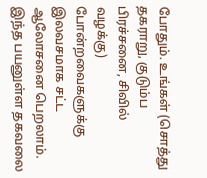போதும். உங்கள் (சொத்து தகராறு, குடும்ப பிரச்சனை, சிவில் வழக்கு) போன்றவைகளுக்கு இலவசமாக சட்ட ஆலோசனை பெறலாம். இந்த பயனுள்ள தகவலை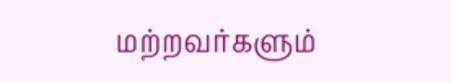மற்றவர்களும்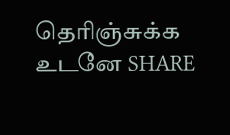தெரிஞ்சுக்க உடனே SHARE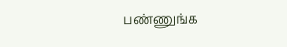பண்ணுங்க